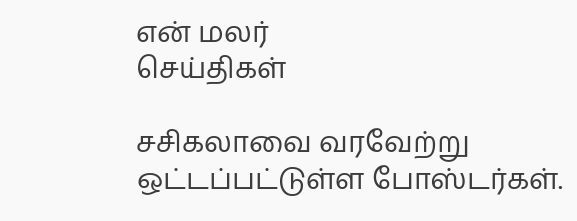என் மலர்
செய்திகள்

சசிகலாவை வரவேற்று ஒட்டப்பட்டுள்ள போஸ்டர்கள்.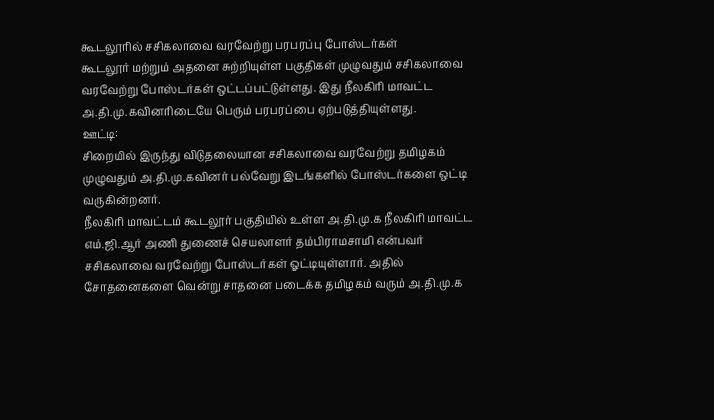கூடலூரில் சசிகலாவை வரவேற்று பரபரப்பு போஸ்டர்கள்
கூடலூர் மற்றும் அதனை சுற்றியுள்ள பகுதிகள் முழுவதும் சசிகலாவை வரவேற்று போஸ்டர்கள் ஒட்டப்பட்டுள்ளது. இது நீலகிரி மாவட்ட அ.தி.மு.கவினரிடையே பெரும் பரபரப்பை ஏற்படுத்தியுள்ளது.
ஊட்டி:
சிறையில் இருந்து விடுதலையான சசிகலாவை வரவேற்று தமிழகம் முழுவதும் அ.தி.மு.கவினர் பல்வேறு இடங்களில் போஸ்டர்களை ஒட்டி வருகின்றனர்.
நீலகிரி மாவட்டம் கூடலூர் பகுதியில் உள்ள அ.தி.மு.க நீலகிரி மாவட்ட எம்.ஜி.ஆர் அணி துணைச் செயலாளர் தம்பிராமசாமி என்பவர் சசிகலாவை வரவேற்று போஸ்டர்கள் ஓட்டியுள்ளார். அதில் சோதனைகளை வென்று சாதனை படைக்க தமிழகம் வரும் அ.தி.மு.க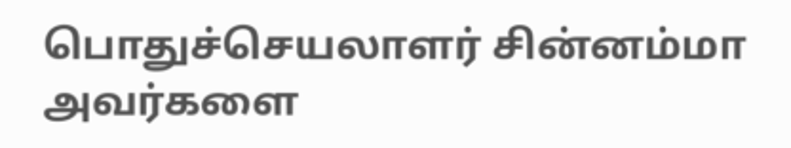பொதுச்செயலாளர் சின்னம்மா அவர்களை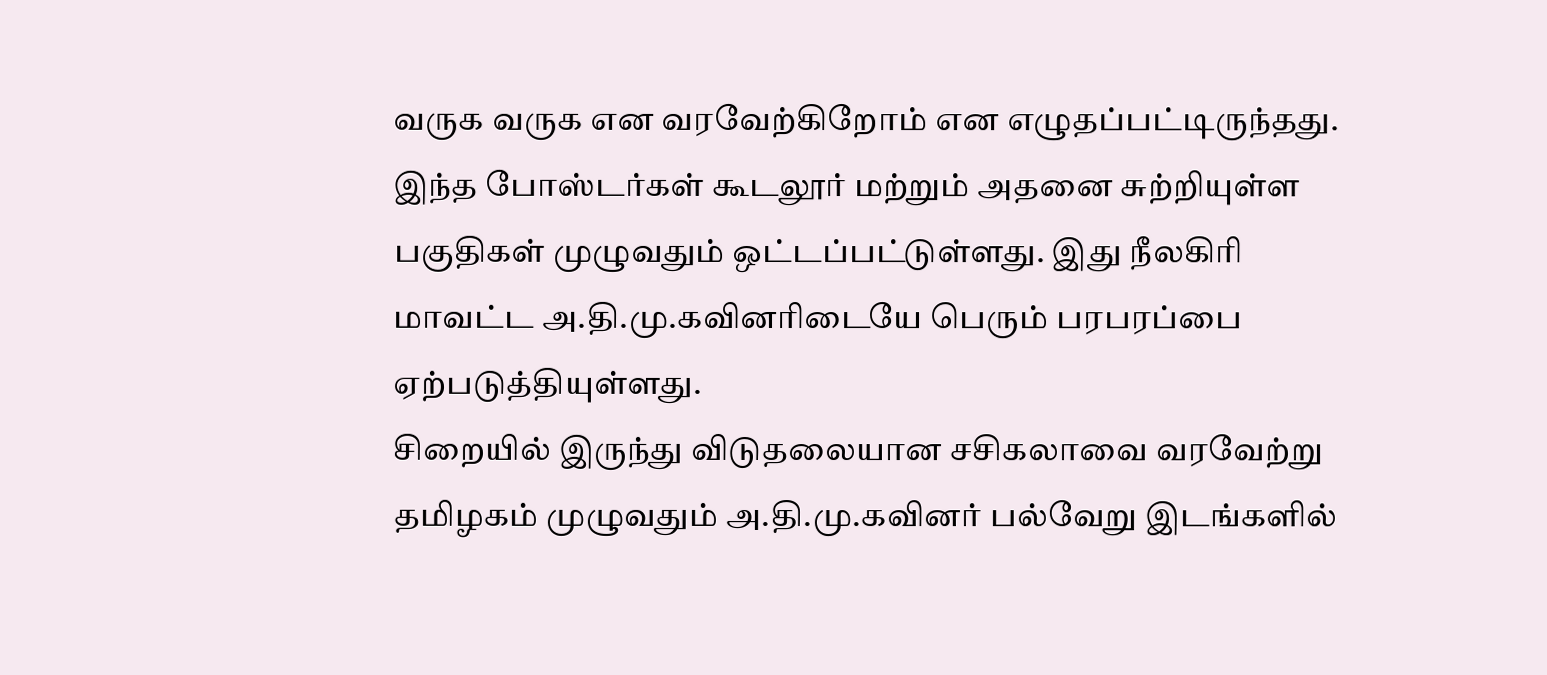வருக வருக என வரவேற்கிறோம் என எழுதப்பட்டிருந்தது.
இந்த போஸ்டர்கள் கூடலூர் மற்றும் அதனை சுற்றியுள்ள பகுதிகள் முழுவதும் ஒட்டப்பட்டுள்ளது. இது நீலகிரி மாவட்ட அ.தி.மு.கவினரிடையே பெரும் பரபரப்பை ஏற்படுத்தியுள்ளது.
சிறையில் இருந்து விடுதலையான சசிகலாவை வரவேற்று தமிழகம் முழுவதும் அ.தி.மு.கவினர் பல்வேறு இடங்களில்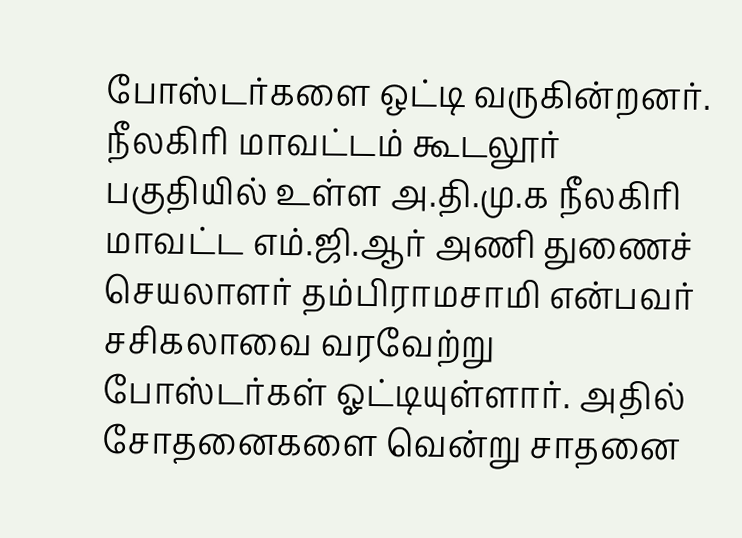போஸ்டர்களை ஒட்டி வருகின்றனர்.
நீலகிரி மாவட்டம் கூடலூர் பகுதியில் உள்ள அ.தி.மு.க நீலகிரி மாவட்ட எம்.ஜி.ஆர் அணி துணைச் செயலாளர் தம்பிராமசாமி என்பவர் சசிகலாவை வரவேற்று போஸ்டர்கள் ஓட்டியுள்ளார். அதில் சோதனைகளை வென்று சாதனை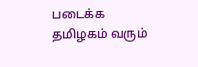படைக்க தமிழகம் வரும்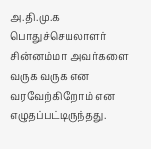அ.தி.மு.க பொதுச்செயலாளர் சின்னம்மா அவர்களை வருக வருக என வரவேற்கிறோம் என எழுதப்பட்டிருந்தது.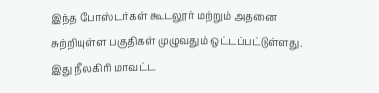இந்த போஸ்டர்கள் கூடலூர் மற்றும் அதனை சுற்றியுள்ள பகுதிகள் முழுவதும் ஒட்டப்பட்டுள்ளது. இது நீலகிரி மாவட்ட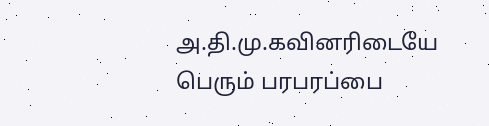அ.தி.மு.கவினரிடையே பெரும் பரபரப்பை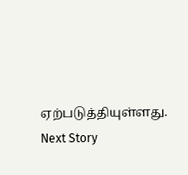ஏற்படுத்தியுள்ளது.
Next Story